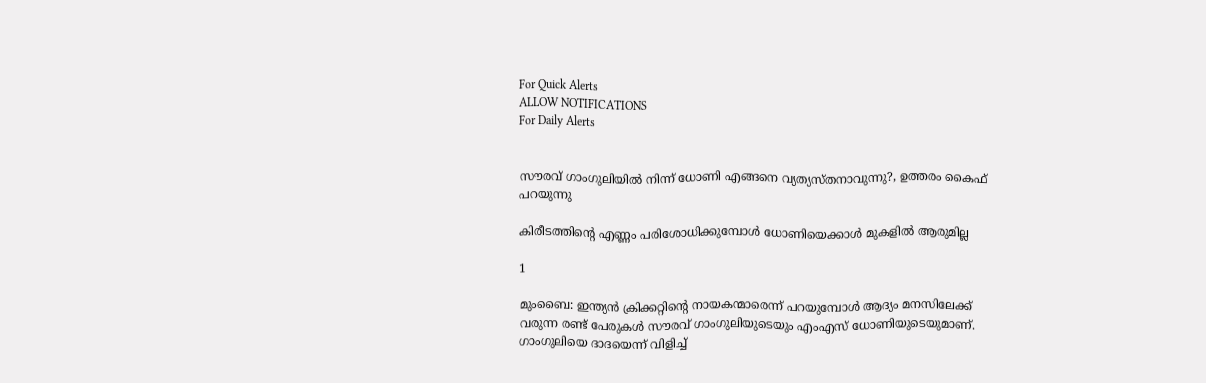For Quick Alerts
ALLOW NOTIFICATIONS
For Daily Alerts


സൗരവ് ഗാംഗുലിയില്‍ നിന്ന് ധോണി എങ്ങനെ വ്യത്യസ്തനാവുന്നു?, ഉത്തരം കൈഫ് പറയുന്നു

കിരീടത്തിന്റെ എണ്ണം പരിശോധിക്കുമ്പോള്‍ ധോണിയെക്കാള്‍ മുകളില്‍ ആരുമില്ല

1

മുംബൈ: ഇന്ത്യന്‍ ക്രിക്കറ്റിന്റെ നായകന്മാരെന്ന് പറയുമ്പോള്‍ ആദ്യം മനസിലേക്ക് വരുന്ന രണ്ട് പേരുകള്‍ സൗരവ് ഗാംഗുലിയുടെയും എംഎസ് ധോണിയുടെയുമാണ്. ഗാംഗുലിയെ ദാദയെന്ന് വിളിച്ച്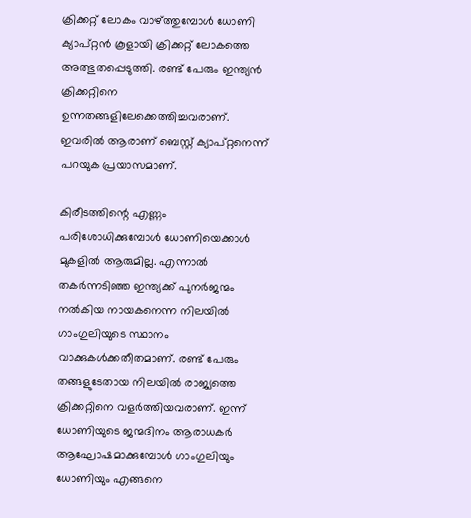ക്രിക്കറ്റ് ലോകം വാഴ്ത്തുമ്പോള്‍ ധോണി ക്യാപ്റ്റന്‍ കൂളായി ക്രിക്കറ്റ് ലോകത്തെ അത്ഭുതപ്പെടുത്തി. രണ്ട് പേരും ഇന്ത്യന്‍ ക്രിക്കറ്റിനെ ഉന്നതങ്ങളിലേക്കെത്തിച്ചവരാണ്. ഇവരില്‍ ആരാണ് ബെസ്റ്റ് ക്യാപ്റ്റനെന്ന് പറയുക പ്രയാസമാണ്.

കിരീടത്തിന്റെ എണ്ണം പരിശോധിക്കുമ്പോള്‍ ധോണിയെക്കാള്‍ മുകളില്‍ ആരുമില്ല. എന്നാല്‍ തകര്‍ന്നടിഞ്ഞ ഇന്ത്യക്ക് പുനര്‍ജന്മം നല്‍കിയ നായകനെന്ന നിലയില്‍ ഗാംഗുലിയുടെ സ്ഥാനം വാക്കുകള്‍ക്കതീതമാണ്. രണ്ട് പേരും തങ്ങളുടേതായ നിലയില്‍ രാജ്യത്തെ ക്രിക്കറ്റിനെ വളര്‍ത്തിയവരാണ്. ഇന്ന് ധോണിയുടെ ജന്മദിനം ആരാധകര്‍ ആഘോഷമാക്കുമ്പോള്‍ ഗാംഗുലിയും ധോണിയും എങ്ങനെ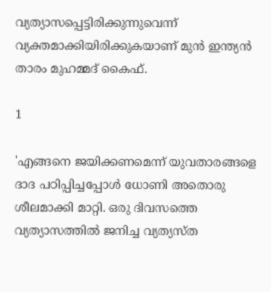വ്യത്യാസപ്പെട്ടിരിക്കുന്നുവെന്ന് വ്യക്തമാക്കിയിരിക്കുകയാണ് മുന്‍ ഇന്ത്യന്‍ താരം മുഹമ്മദ് കൈഫ്.

1

'എങ്ങനെ ജയിക്കണമെന്ന് യുവതാരങ്ങളെ ദാദ പഠിപ്പിച്ചപ്പോള്‍ ധോണി അതൊരു ശീലമാക്കി മാറ്റി. ഒരു ദിവസത്തെ വ്യത്യാസത്തില്‍ ജനിച്ച വ്യത്യസ്ത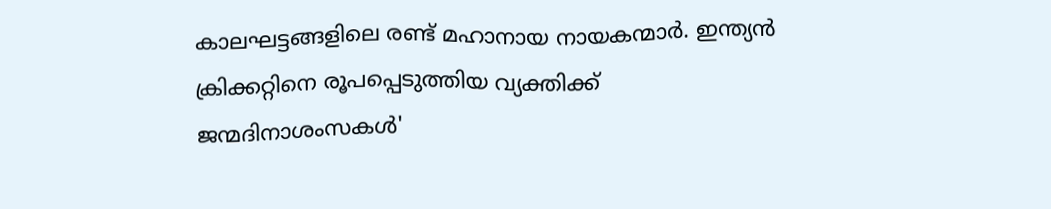കാലഘട്ടങ്ങളിലെ രണ്ട് മഹാനായ നായകന്മാര്‍. ഇന്ത്യന്‍ ക്രിക്കറ്റിനെ രൂപപ്പെടുത്തിയ വ്യക്തിക്ക് ജന്മദിനാശംസകള്‍'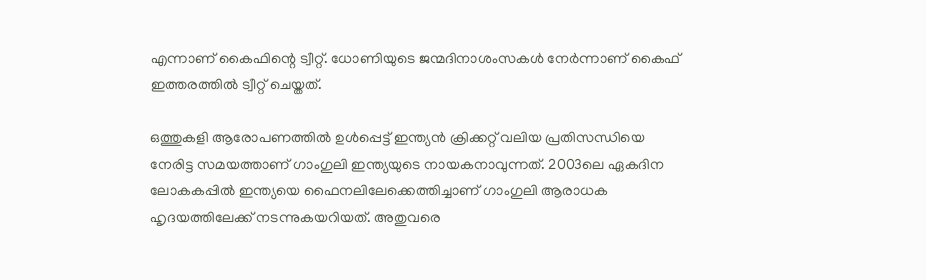എന്നാണ് കൈഫിന്റെ ട്വീറ്റ്. ധോണിയുടെ ജന്മദിനാശംസകള്‍ നേര്‍ന്നാണ് കൈഫ് ഇത്തരത്തില്‍ ട്വീറ്റ് ചെയ്തത്.

ഒത്തുകളി ആരോപണത്തില്‍ ഉള്‍പ്പെട്ട് ഇന്ത്യന്‍ ക്രിക്കറ്റ് വലിയ പ്രതിസന്ധിയെ നേരിട്ട സമയത്താണ് ഗാംഗുലി ഇന്ത്യയുടെ നായകനാവുന്നത്. 2003ലെ ഏകദിന ലോകകപ്പില്‍ ഇന്ത്യയെ ഫൈനലിലേക്കെത്തിച്ചാണ് ഗാംഗുലി ആരാധക ഹൃദയത്തിലേക്ക് നടന്നുകയറിയത്. അതുവരെ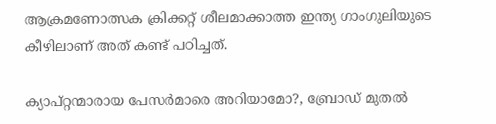ആക്രമണോത്സക ക്രിക്കറ്റ് ശീലമാക്കാത്ത ഇന്ത്യ ഗാംഗുലിയുടെ കീഴിലാണ് അത് കണ്ട് പഠിച്ചത്.

ക്യാപ്റ്റന്മാരായ പേസര്‍മാരെ അറിയാമോ?, ബ്രോഡ് മുതല്‍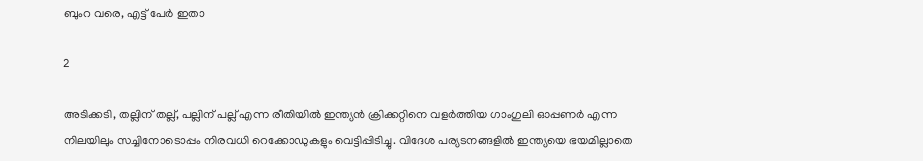ബുംറ വരെ, എട്ട് പേര്‍ ഇതാ

2

അടിക്കടി, തല്ലിന് തല്ല്, പല്ലിന് പല്ല് എന്ന രീതിയില്‍ ഇന്ത്യന്‍ ക്രിക്കറ്റിനെ വളര്‍ത്തിയ ഗാംഗുലി ഓപ്പണര്‍ എന്ന നിലയിലും സച്ചിനോടൊപ്പം നിരവധി റെക്കോഡുകളും വെട്ടിപ്പിടിച്ചു. വിദേശ പര്യടനങ്ങളില്‍ ഇന്ത്യയെ ഭയമില്ലാതെ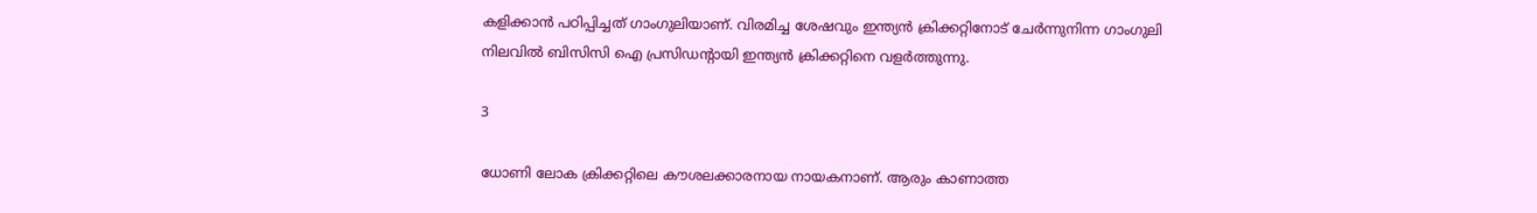കളിക്കാന്‍ പഠിപ്പിച്ചത് ഗാംഗുലിയാണ്. വിരമിച്ച ശേഷവും ഇന്ത്യന്‍ ക്രിക്കറ്റിനോട് ചേര്‍ന്നുനിന്ന ഗാംഗുലി നിലവില്‍ ബിസിസി ഐ പ്രസിഡന്റായി ഇന്ത്യന്‍ ക്രിക്കറ്റിനെ വളര്‍ത്തുന്നു.

3

ധോണി ലോക ക്രിക്കറ്റിലെ കൗശലക്കാരനായ നായകനാണ്. ആരും കാണാത്ത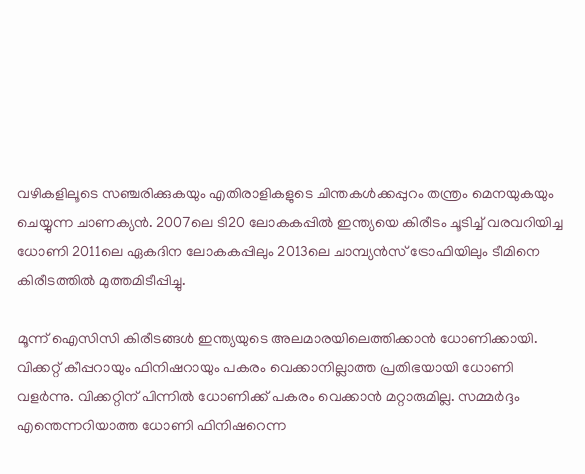വഴികളിലൂടെ സഞ്ചരിക്കുകയും എതിരാളികളുടെ ചിന്തകള്‍ക്കപ്പുറം തന്ത്രം മെനയുകയും ചെയ്യുന്ന ചാണക്യന്‍. 2007ലെ ടി20 ലോകകപ്പില്‍ ഇന്ത്യയെ കിരീടം ചൂടിച്ച് വരവറിയിച്ച ധോണി 2011ലെ ഏകദിന ലോകകപ്പിലും 2013ലെ ചാമ്പ്യന്‍സ് ട്രോഫിയിലും ടീമിനെ കിരീടത്തില്‍ മുത്തമിടീപ്പിച്ചു.

മൂന്ന് ഐസിസി കിരീടങ്ങള്‍ ഇന്ത്യയുടെ അലമാരയിലെത്തിക്കാന്‍ ധോണിക്കായി. വിക്കറ്റ് കീപ്പറായും ഫിനിഷറായും പകരം വെക്കാനില്ലാത്ത പ്രതിഭയായി ധോണി വളര്‍ന്നു. വിക്കറ്റിന് പിന്നില്‍ ധോണിക്ക് പകരം വെക്കാന്‍ മറ്റാരുമില്ല. സമ്മര്‍ദ്ദം എന്തെന്നറിയാത്ത ധോണി ഫിനിഷറെന്ന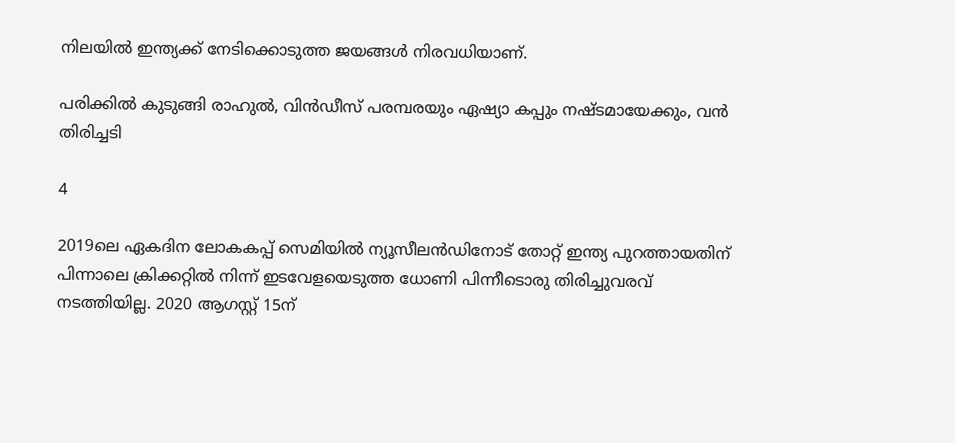നിലയില്‍ ഇന്ത്യക്ക് നേടിക്കൊടുത്ത ജയങ്ങള്‍ നിരവധിയാണ്.

പരിക്കില്‍ കുടുങ്ങി രാഹുല്‍, വിന്‍ഡീസ് പരമ്പരയും ഏഷ്യാ കപ്പും നഷ്ടമായേക്കും, വന്‍ തിരിച്ചടി

4

2019ലെ ഏകദിന ലോകകപ്പ് സെമിയില്‍ ന്യൂസീലന്‍ഡിനോട് തോറ്റ് ഇന്ത്യ പുറത്തായതിന് പിന്നാലെ ക്രിക്കറ്റില്‍ നിന്ന് ഇടവേളയെടുത്ത ധോണി പിന്നീടൊരു തിരിച്ചുവരവ് നടത്തിയില്ല. 2020 ആഗസ്റ്റ് 15ന്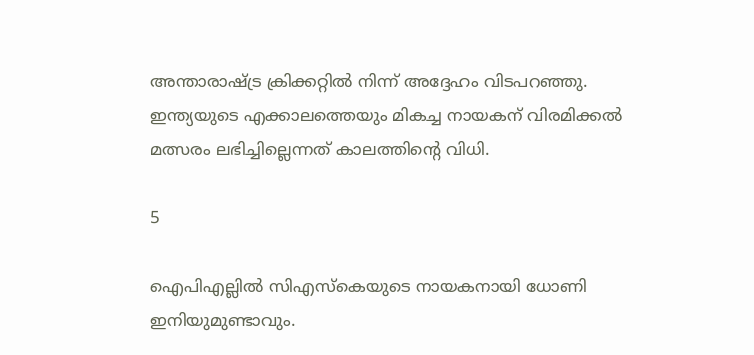അന്താരാഷ്ട്ര ക്രിക്കറ്റില്‍ നിന്ന് അദ്ദേഹം വിടപറഞ്ഞു. ഇന്ത്യയുടെ എക്കാലത്തെയും മികച്ച നായകന് വിരമിക്കല്‍ മത്സരം ലഭിച്ചില്ലെന്നത് കാലത്തിന്റെ വിധി.

5

ഐപിഎല്ലില്‍ സിഎസ്‌കെയുടെ നായകനായി ധോണി ഇനിയുമുണ്ടാവും.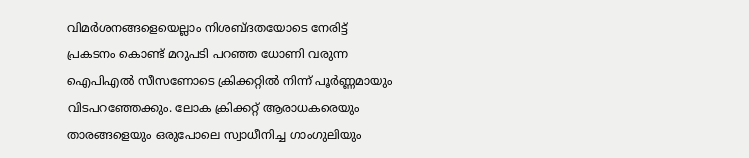വിമര്‍ശനങ്ങളെയെല്ലാം നിശബ്ദതയോടെ നേരിട്ട് പ്രകടനം കൊണ്ട് മറുപടി പറഞ്ഞ ധോണി വരുന്ന ഐപിഎല്‍ സീസണോടെ ക്രിക്കറ്റില്‍ നിന്ന് പൂര്‍ണ്ണമായും വിടപറഞ്ഞേക്കും. ലോക ക്രിക്കറ്റ് ആരാധകരെയും താരങ്ങളെയും ഒരുപോലെ സ്വാധീനിച്ച ഗാംഗുലിയും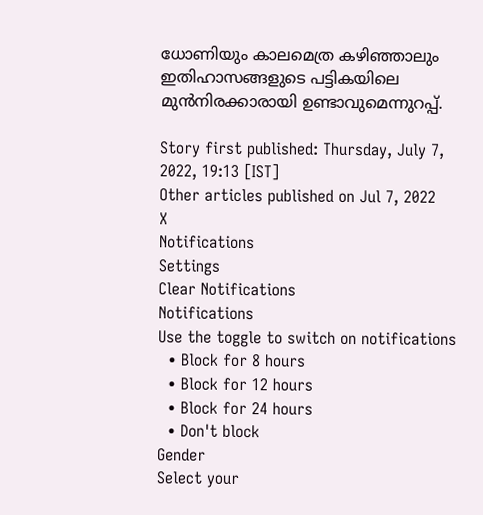ധോണിയും കാലമെത്ര കഴിഞ്ഞാലും ഇതിഹാസങ്ങളുടെ പട്ടികയിലെ മുന്‍നിരക്കാരായി ഉണ്ടാവുമെന്നുറപ്പ്.

Story first published: Thursday, July 7, 2022, 19:13 [IST]
Other articles published on Jul 7, 2022
X
Notifications
Settings
Clear Notifications
Notifications
Use the toggle to switch on notifications
  • Block for 8 hours
  • Block for 12 hours
  • Block for 24 hours
  • Don't block
Gender
Select your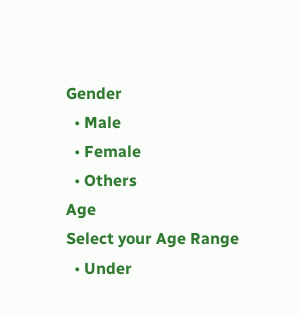Gender
  • Male
  • Female
  • Others
Age
Select your Age Range
  • Under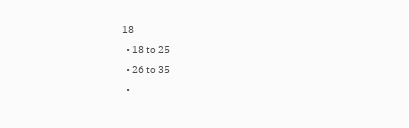18
  • 18 to 25
  • 26 to 35
  •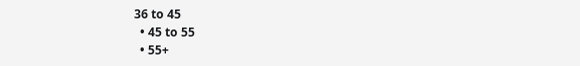36 to 45
  • 45 to 55
  • 55+